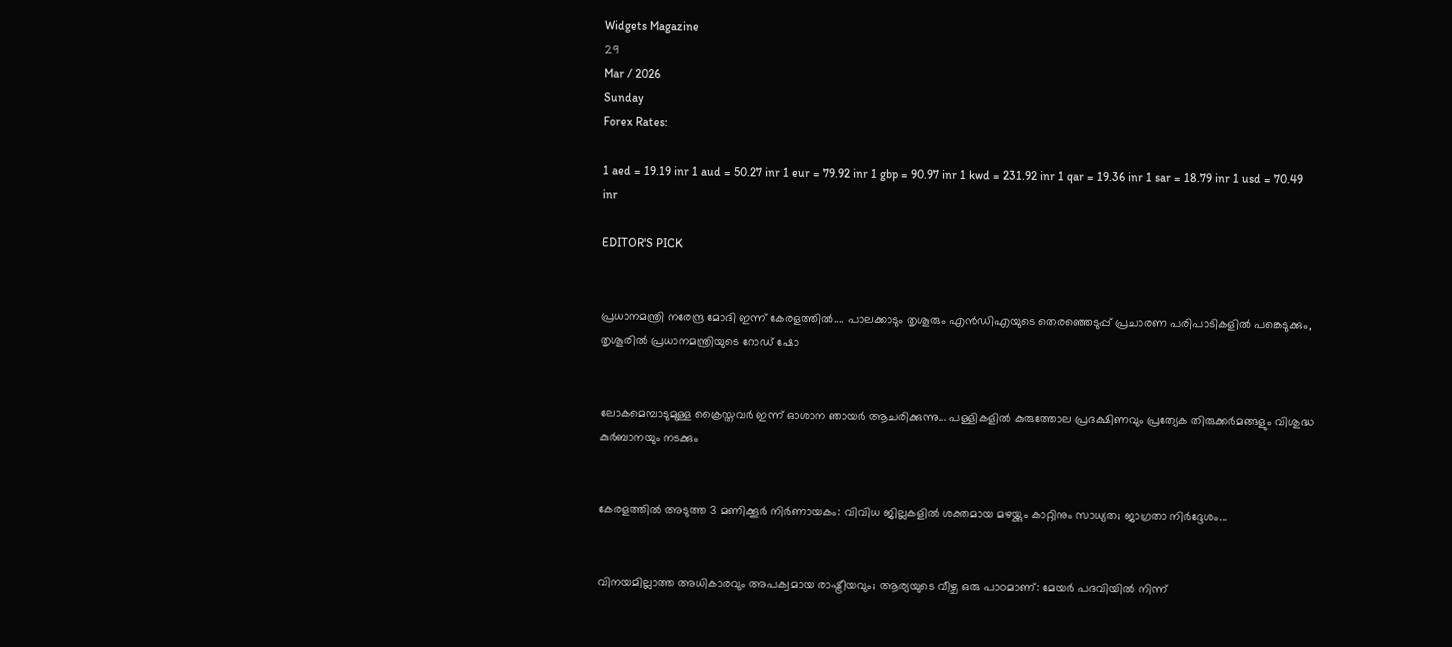Widgets Magazine
29
Mar / 2026
Sunday
Forex Rates:

1 aed = 19.19 inr 1 aud = 50.27 inr 1 eur = 79.92 inr 1 gbp = 90.97 inr 1 kwd = 231.92 inr 1 qar = 19.36 inr 1 sar = 18.79 inr 1 usd = 70.49 inr

EDITOR'S PICK


പ്രധാനമന്ത്രി നരേന്ദ്ര മോദി ഇന്ന് കേരളത്തിൽ.... പാലക്കാടും തൃശൂരും എൻഡിഎയുടെ തെരഞ്ഞെടുപ്പ് പ്രചാരണ പരിപാടികളിൽ പങ്കെടുക്കും, തൃശൂരിൽ പ്രധാനമന്ത്രിയുടെ റോഡ് ഷോ


ലോകമെമ്പാടുമുള്ള ക്രൈസ്തവർ ഇന്ന് ഓശാന ഞായർ ആചരിക്കുന്നു... പള്ളികളിൽ കുരുത്തോല പ്രദക്ഷിണവും പ്രത്യേക തിരുക്കർമങ്ങളും വിശുദ്ധ കുർബാനയും നടക്കും


കേരളത്തിൽ അടുത്ത 3 മണിക്കൂർ നിർണായകം: വിവിധ ജില്ലകളിൽ ശക്തമായ മഴയ്ക്കും കാറ്റിനും സാധ്യത; ജാഗ്രതാ നിർദ്ദേശം...


വിനയമില്ലാത്ത അധികാരവും അപക്വമായ രാഷ്ട്രീയവും; ആര്യയുടെ വീഴ്ച ഒരു പാഠമാണ്: മേയർ പദവിയിൽ നിന്ന്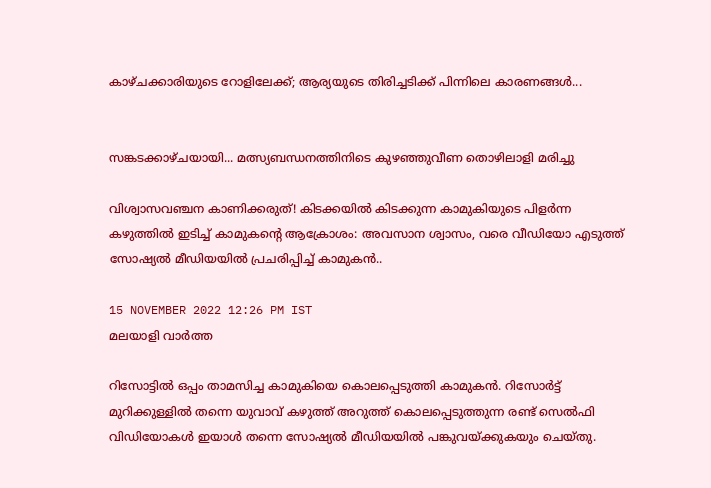കാഴ്ചക്കാരിയുടെ റോളിലേക്ക്; ആര്യയുടെ തിരിച്ചടിക്ക് പിന്നിലെ കാരണങ്ങൾ...


സങ്കടക്കാഴ്ചയായി... മത്സ്യബന്ധനത്തിനിടെ കുഴഞ്ഞുവീണ തൊഴിലാളി മരിച്ചു

വിശ്വാസവഞ്ചന കാണിക്കരുത്! കിടക്കയിൽ കിടക്കുന്ന കാമുകിയുടെ പിളർന്ന കഴുത്തിൽ ഇടിച്ച് കാമുകന്റെ ആക്രോശം: അവസാന ശ്വാസം, വരെ വീഡിയോ എടുത്ത് സോഷ്യൽ മീഡിയയിൽ പ്രചരിപ്പിച്ച് കാമുകൻ..

15 NOVEMBER 2022 12:26 PM IST
മലയാളി വാര്‍ത്ത

റിസോട്ടിൽ ഒപ്പം താമസിച്ച കാമുകിയെ കൊലപ്പെടുത്തി കാമുകൻ. റിസോർട്ട് മുറിക്കുള്ളിൽ തന്നെ യുവാവ് കഴുത്ത് അറുത്ത് കൊലപ്പെടുത്തുന്ന രണ്ട് സെൽഫി വിഡിയോകൾ ഇയാൾ തന്നെ സോഷ്യൽ മീഡിയയിൽ പങ്കുവയ്ക്കുകയും ചെയ്തു.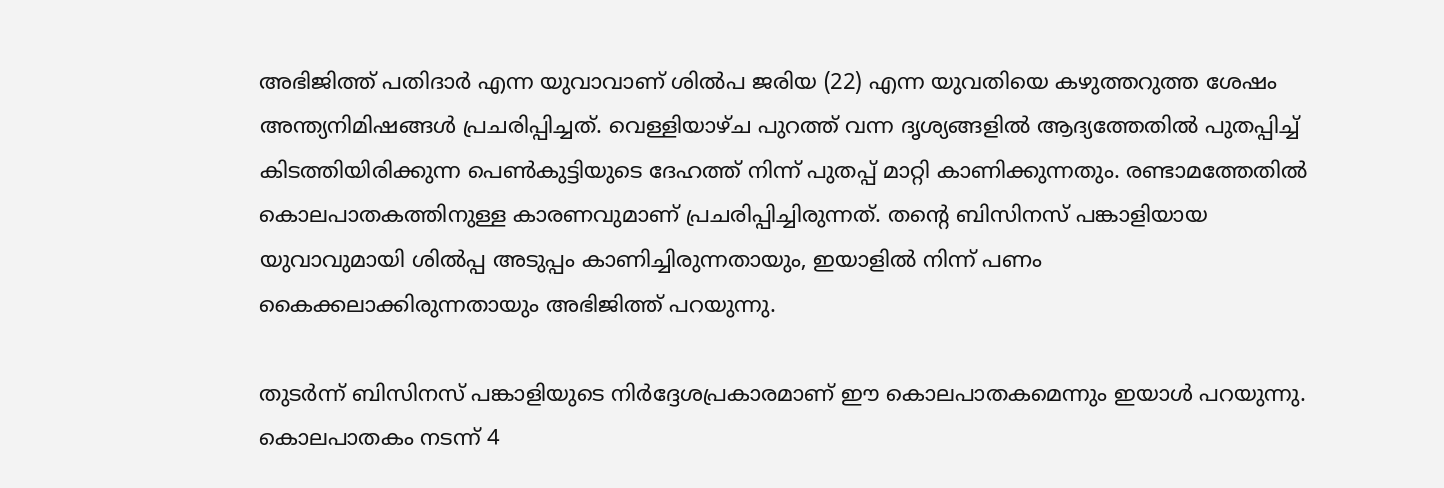അഭിജിത്ത് പതിദാർ എന്ന യുവാവാണ് ശിൽപ ജരിയ (22) എന്ന യുവതിയെ കഴുത്തറുത്ത ശേഷം അന്ത്യനിമിഷങ്ങൾ പ്രചരിപ്പിച്ചത്. വെള്ളിയാഴ്ച പുറത്ത് വന്ന ദൃശ്യങ്ങളിൽ ആദ്യത്തേതിൽ പുതപ്പിച്ച് കിടത്തിയിരിക്കുന്ന പെൺകുട്ടിയുടെ ദേഹത്ത് നിന്ന് പുതപ്പ് മാറ്റി കാണിക്കുന്നതും. രണ്ടാമത്തേതിൽ കൊലപാതകത്തിനുള്ള കാരണവുമാണ് പ്രചരിപ്പിച്ചിരുന്നത്. തന്റെ ബിസിനസ് പങ്കാളിയായ യുവാവുമായി ശിൽപ്പ അടുപ്പം കാണിച്ചിരുന്നതായും, ഇയാളിൽ നിന്ന് പണം കൈക്കലാക്കിരുന്നതായും അഭിജിത്ത് പറയുന്നു.

തുടർന്ന് ബിസിനസ് പങ്കാളിയുടെ നിർദ്ദേശപ്രകാരമാണ് ഈ കൊലപാതകമെന്നും ഇയാൾ പറയുന്നു. കൊലപാതകം നടന്ന് 4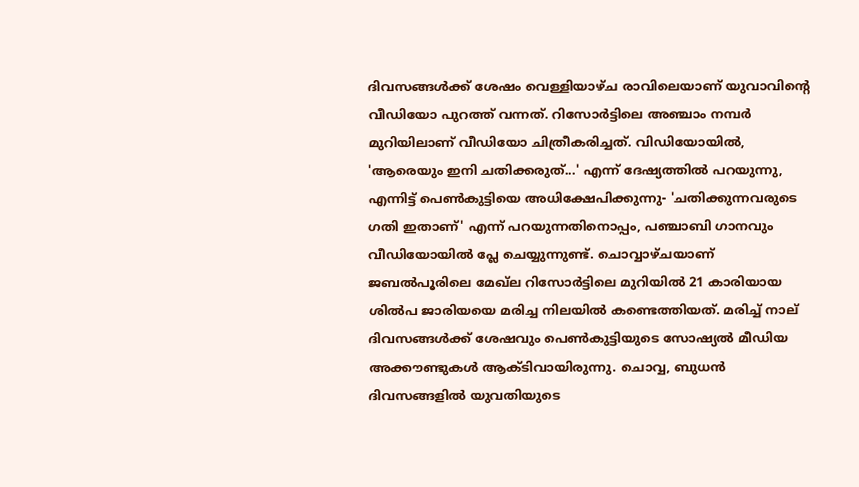ദിവസങ്ങൾക്ക് ശേഷം വെള്ളിയാഴ്ച രാവിലെയാണ് യുവാവിന്റെ വീഡിയോ പുറത്ത് വന്നത്. റിസോർട്ടിലെ അഞ്ചാം നമ്പർ മുറിയിലാണ് വീഡിയോ ചിത്രീകരിച്ചത്. വിഡിയോയിൽ, 'ആരെയും ഇനി ചതിക്കരുത്...' എന്ന് ദേഷ്യത്തിൽ പറയുന്നു, എന്നിട്ട് പെൺകുട്ടിയെ അധിക്ഷേപിക്കുന്നു- 'ചതിക്കുന്നവരുടെ ഗതി ഇതാണ്' എന്ന് പറയുന്നതിനൊപ്പം, പഞ്ചാബി ഗാനവും വീഡിയോയിൽ പ്ലേ ചെയ്യുന്നുണ്ട്. ചൊവ്വാഴ്ചയാണ് ജബൽപൂരിലെ മേഖ്‌ല റിസോർട്ടിലെ മുറിയിൽ 21 കാരിയായ ശിൽപ ജാരിയയെ മരിച്ച നിലയിൽ കണ്ടെത്തിയത്. മരിച്ച് നാല് ദിവസങ്ങൾക്ക് ശേഷവും പെൺകുട്ടിയുടെ സോഷ്യൽ മീഡിയ അക്കൗണ്ടുകൾ ആക്ടിവായിരുന്നു. ചൊവ്വ, ബുധൻ ദിവസങ്ങളിൽ യുവതിയുടെ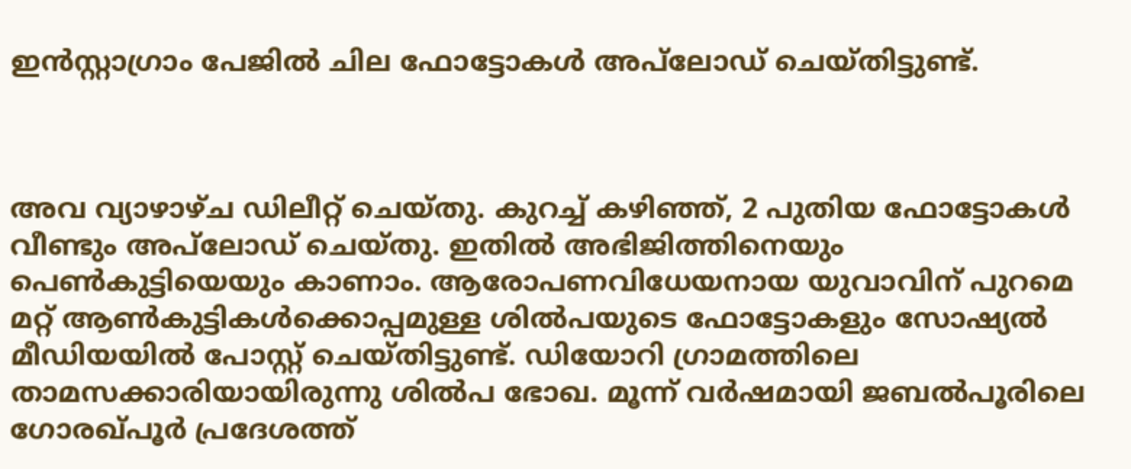ഇൻസ്റ്റാഗ്രാം പേജിൽ ചില ഫോട്ടോകൾ അപ്‌ലോഡ് ചെയ്തിട്ടുണ്ട്.



അവ വ്യാഴാഴ്ച ഡിലീറ്റ് ചെയ്തു. കുറച്ച് കഴിഞ്ഞ്, 2 പുതിയ ഫോട്ടോകൾ വീണ്ടും അപ്‌ലോഡ് ചെയ്തു. ഇതിൽ അഭിജിത്തിനെയും പെൺകുട്ടിയെയും കാണാം. ആരോപണവിധേയനായ യുവാവിന് പുറമെ മറ്റ് ആൺകുട്ടികൾക്കൊപ്പമുള്ള ശിൽപയുടെ ഫോട്ടോകളും സോഷ്യൽ മീഡിയയിൽ പോസ്റ്റ് ചെയ്തിട്ടുണ്ട്. ഡിയോറി ഗ്രാമത്തിലെ താമസക്കാരിയായിരുന്നു ശിൽപ ഭോഖ. മൂന്ന് വർഷമായി ജബൽപൂരിലെ ഗോരഖ്പൂർ പ്രദേശത്ത്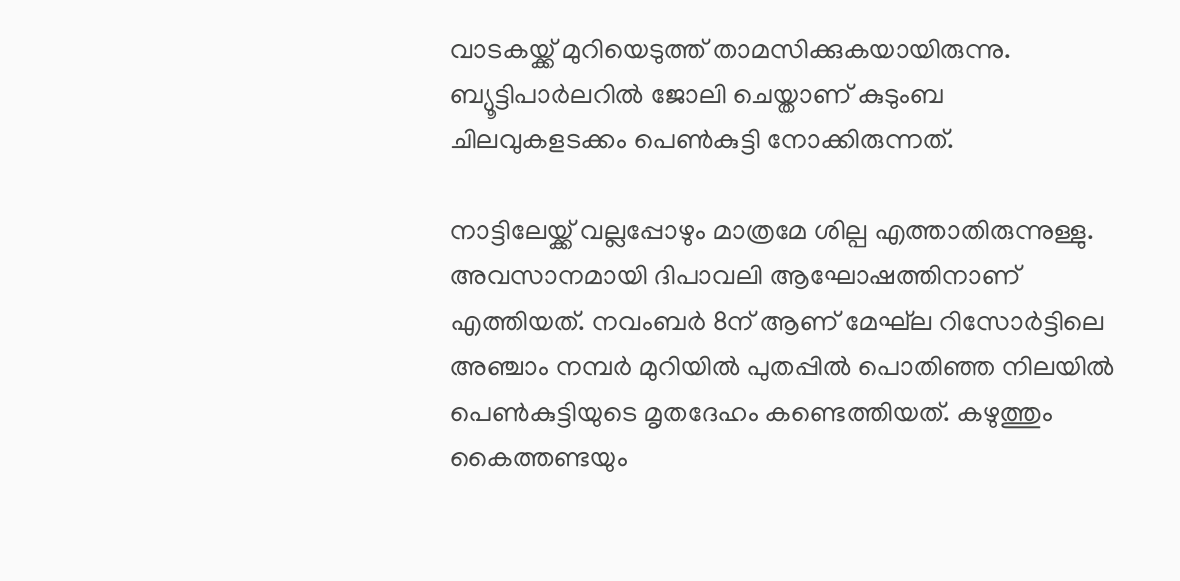വാടകയ്ക്ക് മുറിയെടുത്ത് താമസിക്കുകയായിരുന്നു. ബ്യൂട്ടിപാർലറിൽ ജോലി ചെയ്താണ് കുടുംബ ചിലവുകളടക്കം പെൺകുട്ടി നോക്കിരുന്നത്.

നാട്ടിലേയ്ക്ക് വല്ലപ്പോഴും മാത്രമേ ശില്പ എത്താതിരുന്നുള്ളു. അവസാനമായി ദിപാവലി ആഘോഷത്തിനാണ് എത്തിയത്. നവംബർ 8ന് ആണ് മേഘ്‌ല റിസോർട്ടിലെ അഞ്ചാം നമ്പർ മുറിയിൽ പുതപ്പിൽ പൊതിഞ്ഞ നിലയിൽ പെൺകുട്ടിയുടെ മൃതദേഹം കണ്ടെത്തിയത്. കഴുത്തും കൈത്തണ്ടയും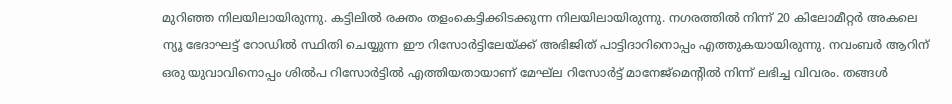മുറിഞ്ഞ നിലയിലായിരുന്നു. കട്ടിലിൽ രക്തം തളംകെട്ടിക്കിടക്കുന്ന നിലയിലായിരുന്നു. നഗരത്തിൽ നിന്ന് 20 കിലോമീറ്റർ അകലെ ന്യൂ ഭേദാഘട്ട് റോഡിൽ സ്ഥിതി ചെയ്യുന്ന ഈ റിസോർട്ടിലേയ്ക്ക് അഭിജിത് പാട്ടിദാറിനൊപ്പം എത്തുകയായിരുന്നു. നവംബർ ആറിന് ഒരു യുവാവിനൊപ്പം ശിൽപ റിസോർട്ടിൽ എത്തിയതായാണ് മേഘ്‌ല റിസോർട്ട് മാനേജ്‌മെന്റിൽ നിന്ന് ലഭിച്ച വിവരം. തങ്ങൾ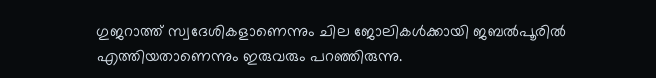ഗുജറാത്ത് സ്വദേശികളാണെന്നും ചില ജോലികൾക്കായി ജബൽപൂരിൽ എത്തിയതാണെന്നും ഇരുവരും പറഞ്ഞിരുന്നു.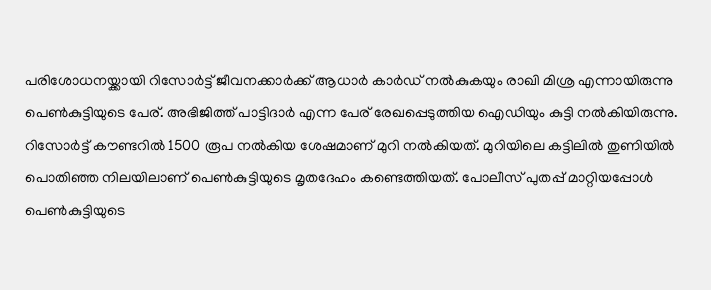പരിശോധനയ്ക്കായി റിസോർട്ട് ജീവനക്കാർക്ക് ആധാർ കാർഡ് നൽകുകയും രാഖി മിശ്ര എന്നായിരുന്നു പെൺകുട്ടിയുടെ പേര്. അഭിജിത്ത് പാട്ടിദാർ എന്ന പേര് രേഖപ്പെടുത്തിയ ഐഡിയും കുട്ടി നൽകിയിരുന്നു. റിസോർട്ട് കൗണ്ടറിൽ 1500 രൂപ നൽകിയ ശേഷമാണ് മുറി നൽകിയത്. മുറിയിലെ കട്ടിലിൽ തുണിയിൽ പൊതിഞ്ഞ നിലയിലാണ് പെൺകുട്ടിയുടെ മൃതദേഹം കണ്ടെത്തിയത്. പോലീസ് പുതപ്പ് മാറ്റിയപ്പോൾ പെൺകുട്ടിയുടെ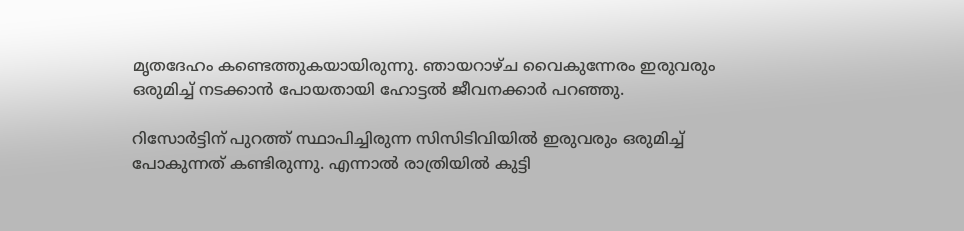മൃതദേഹം കണ്ടെത്തുകയായിരുന്നു. ഞായറാഴ്ച വൈകുന്നേരം ഇരുവരും ഒരുമിച്ച് നടക്കാൻ പോയതായി ഹോട്ടൽ ജീവനക്കാർ പറഞ്ഞു.

റിസോർട്ടിന് പുറത്ത് സ്ഥാപിച്ചിരുന്ന സിസിടിവിയിൽ ഇരുവരും ഒരുമിച്ച് പോകുന്നത് കണ്ടിരുന്നു. എന്നാൽ രാത്രിയിൽ കുട്ടി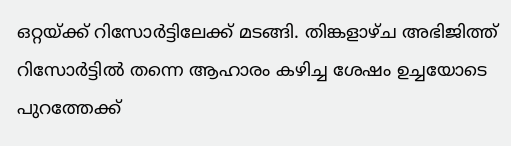ഒറ്റയ്ക്ക് റിസോർട്ടിലേക്ക് മടങ്ങി. തിങ്കളാഴ്ച അഭിജിത്ത് റിസോർട്ടിൽ തന്നെ ആഹാരം കഴിച്ച ശേഷം ഉച്ചയോടെ പുറത്തേക്ക്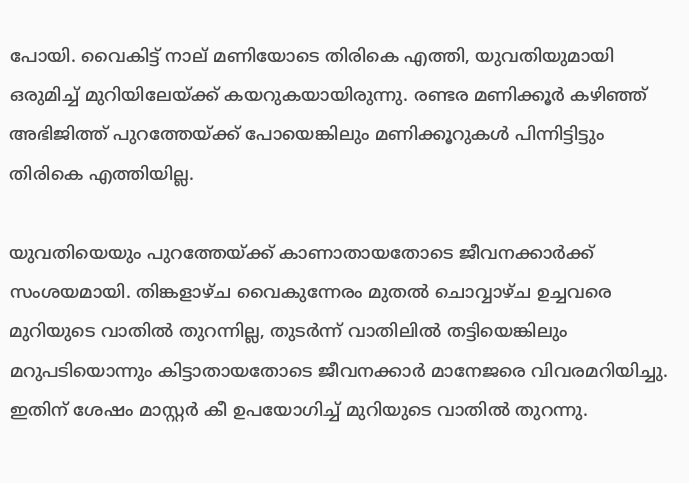പോയി. വൈകിട്ട് നാല് മണിയോടെ തിരികെ എത്തി, യുവതിയുമായി ഒരുമിച്ച് മുറിയിലേയ്ക്ക് കയറുകയായിരുന്നു. രണ്ടര മണിക്കൂർ കഴിഞ്ഞ് അഭിജിത്ത് പുറത്തേയ്ക്ക് പോയെങ്കിലും മണിക്കൂറുകൾ പിന്നിട്ടിട്ടും തിരികെ എത്തിയില്ല.

യുവതിയെയും പുറത്തേയ്ക്ക് കാണാതായതോടെ ജീവനക്കാർക്ക് സംശയമായി. തിങ്കളാഴ്ച വൈകുന്നേരം മുതൽ ചൊവ്വാഴ്ച ഉച്ചവരെ മുറിയുടെ വാതിൽ തുറന്നില്ല, തുടർന്ന് വാതിലിൽ തട്ടിയെങ്കിലും മറുപടിയൊന്നും കിട്ടാതായതോടെ ജീവനക്കാർ മാനേജരെ വിവരമറിയിച്ചു. ഇതിന് ശേഷം മാസ്റ്റർ കീ ഉപയോഗിച്ച് മുറിയുടെ വാതിൽ തുറന്നു.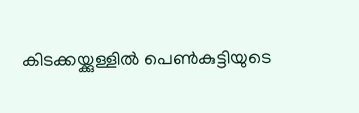കിടക്കയ്ക്കുള്ളിൽ പെൺകുട്ടിയുടെ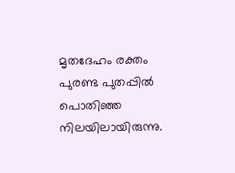മൃതദേഹം രക്തം പുരണ്ട പുതപ്പിൽ പൊതിഞ്ഞ നിലയിലായിരുന്നു.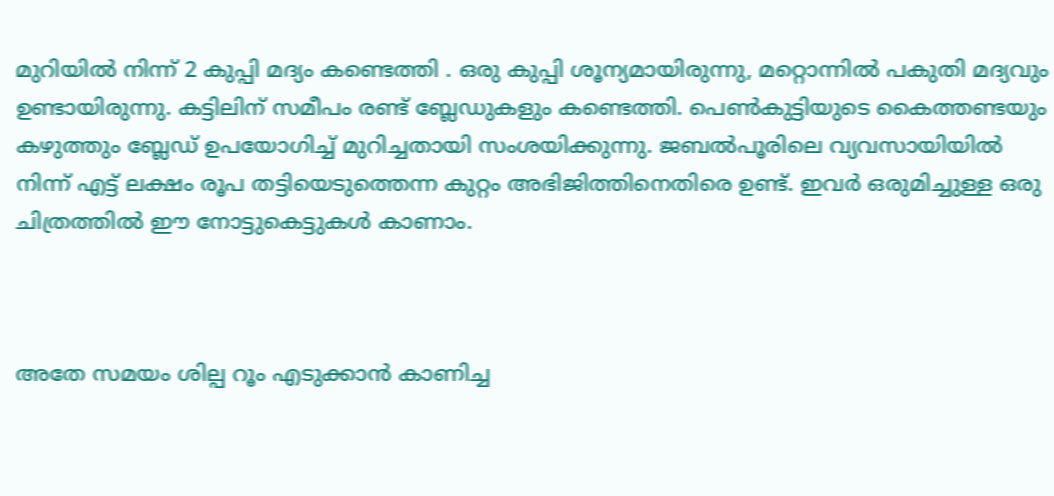മുറിയിൽ നിന്ന് 2 കുപ്പി മദ്യം കണ്ടെത്തി . ഒരു കുപ്പി ശൂന്യമായിരുന്നു, മറ്റൊന്നിൽ പകുതി മദ്യവും ഉണ്ടായിരുന്നു. കട്ടിലിന് സമീപം രണ്ട് ബ്ലേഡുകളും കണ്ടെത്തി. പെൺകുട്ടിയുടെ കൈത്തണ്ടയും കഴുത്തും ബ്ലേഡ് ഉപയോഗിച്ച് മുറിച്ചതായി സംശയിക്കുന്നു. ജബൽപൂരിലെ വ്യവസായിയിൽ നിന്ന് എട്ട് ലക്ഷം രൂപ തട്ടിയെടുത്തെന്ന കുറ്റം അഭിജിത്തിനെതിരെ ഉണ്ട്. ഇവർ ഒരുമിച്ചുള്ള ഒരു ചിത്രത്തിൽ ഈ നോട്ടുകെട്ടുകൾ കാണാം.



അതേ സമയം ശില്പ റൂം എടുക്കാൻ കാണിച്ച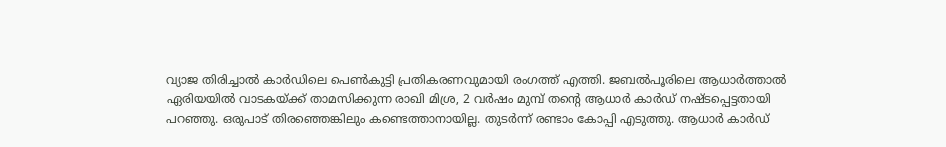വ്യാജ തിരിച്ചാൽ കാർഡിലെ പെൺകുട്ടി പ്രതികരണവുമായി രംഗത്ത് എത്തി. ജബൽപൂരിലെ ആധാർത്താൽ ഏരിയയിൽ വാടകയ്ക്ക് താമസിക്കുന്ന രാഖി മിശ്ര, 2 വർഷം മുമ്പ് തന്റെ ആധാർ കാർഡ് നഷ്ടപ്പെട്ടതായി പറഞ്ഞു. ഒരുപാട് തിരഞ്ഞെങ്കിലും കണ്ടെത്താനായില്ല. തുടർന്ന് രണ്ടാം കോപ്പി എടുത്തു. ആധാർ കാർഡ്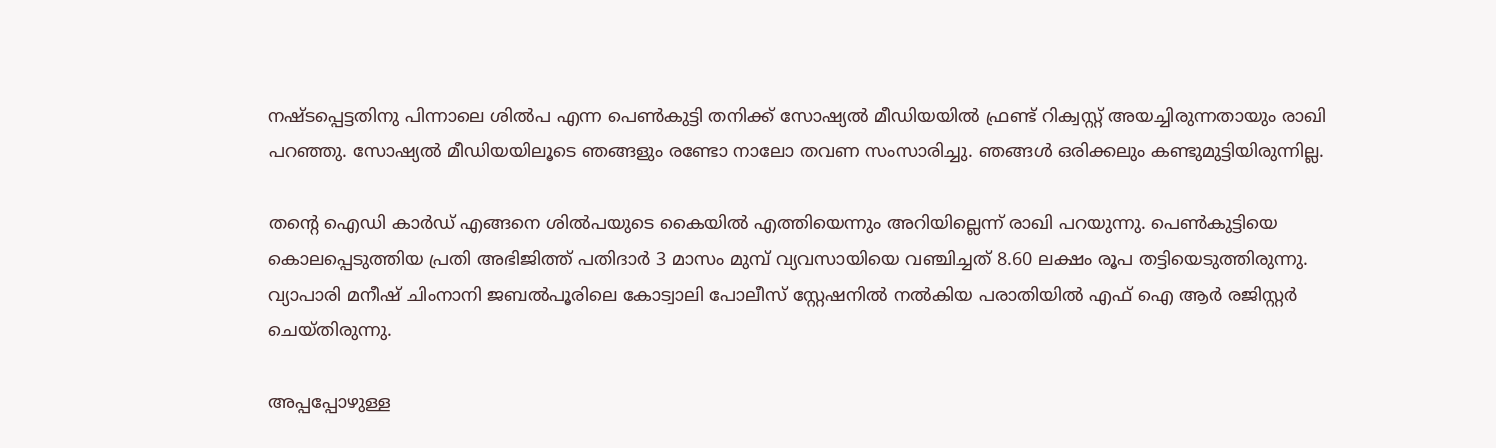നഷ്ടപ്പെട്ടതിനു പിന്നാലെ ശിൽപ എന്ന പെൺകുട്ടി തനിക്ക് സോഷ്യൽ മീഡിയയിൽ ഫ്രണ്ട് റിക്വസ്റ്റ് അയച്ചിരുന്നതായും രാഖി പറഞ്ഞു. സോഷ്യൽ മീഡിയയിലൂടെ ഞങ്ങളും രണ്ടോ നാലോ തവണ സംസാരിച്ചു. ഞങ്ങൾ ഒരിക്കലും കണ്ടുമുട്ടിയിരുന്നില്ല.

തന്റെ ഐഡി കാർഡ് എങ്ങനെ ശിൽപയുടെ കൈയിൽ എത്തിയെന്നും അറിയില്ലെന്ന് രാഖി പറയുന്നു. പെൺകുട്ടിയെ കൊലപ്പെടുത്തിയ പ്രതി അഭിജിത്ത് പതിദാർ 3 മാസം മുമ്പ് വ്യവസായിയെ വഞ്ചിച്ചത് 8.60 ലക്ഷം രൂപ തട്ടിയെടുത്തിരുന്നു. വ്യാപാരി മനീഷ് ചിംനാനി ജബൽപൂരിലെ കോട്വാലി പോലീസ് സ്റ്റേഷനിൽ നൽകിയ പരാതിയിൽ എഫ് ഐ ആർ രജിസ്റ്റർ ചെയ്തിരുന്നു.

അപ്പപ്പോഴുള്ള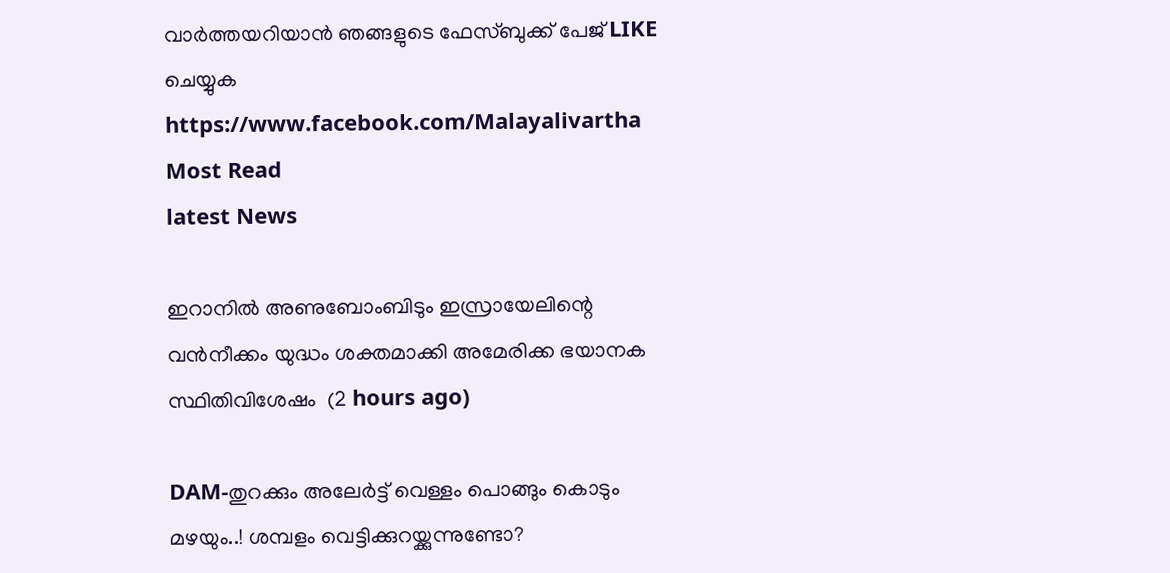വാര്‍ത്തയറിയാന്‍ ഞങ്ങളുടെ ഫേസ്‌ബുക്ക്‌ പേജ് LIKE ചെയ്യുക
https://www.facebook.com/Malayalivartha
Most Read
latest News

ഇറാനില്‍ അണുബോംബിടും ഇസ്രായേലിന്റെ വന്‍നീക്കം യുദ്ധം ശക്തമാക്കി അമേരിക്ക ഭയാനക സ്ഥിതിവിശേഷം  (2 hours ago)

DAM-തുറക്കും അലേർട്ട് വെള്ളം പൊങ്ങും കൊടും മഴയും..! ശമ്പളം വെട്ടിക്കുറയ്ക്കുന്നുണ്ടോ?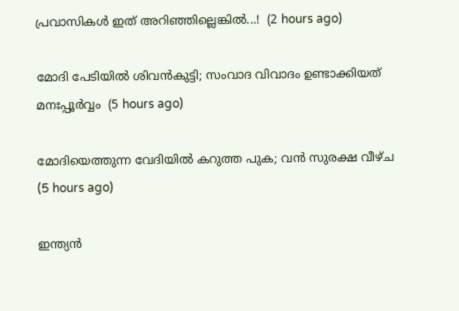പ്രവാസികൾ ഇത് അറിഞ്ഞില്ലെങ്കിൽ...!  (2 hours ago)

മോദി പേടിയിൽ ശിവൻകുട്ടി; സംവാദ വിവാദം ഉണ്ടാക്കിയത് മനഃപ്പൂർവ്വം  (5 hours ago)

മോദിയെത്തുന്ന വേദിയിൽ കറുത്ത പുക; വൻ സുരക്ഷ വീഴ്ച  (5 hours ago)

ഇന്ത്യൻ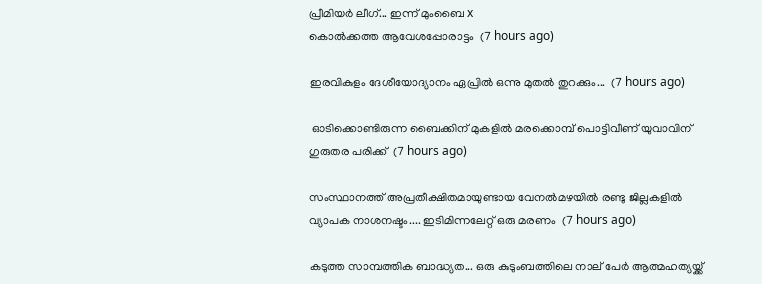പ്രീമിയർ ലീഗ്... ഇന്ന് മുംബൈ x
കൊൽക്കത്ത ആവേശപ്പോരാട്ടം  (7 hours ago)

ഇരവികുളം ദേശീയോദ്യാനം ഏപ്രിൽ ഒന്നു മുതൽ തുറക്കും...  (7 hours ago)

 ഓടിക്കൊണ്ടിരുന്ന ബൈക്കിന് മുകളില്‍ മരക്കൊമ്പ് പൊട്ടിവീണ് യുവാവിന് ഗുരുതര പരിക്ക്  (7 hours ago)

സംസ്ഥാനത്ത് അപ്രതീക്ഷിതമായുണ്ടായ വേനൽമഴയിൽ രണ്ടു ജില്ലകളിൽ വ്യാപക നാശനഷ്ടം.... ഇടിമിന്നലേറ്റ് ഒരു മരണം  (7 hours ago)

കടുത്ത സാമ്പത്തിക ബാദ്ധ്യത... ഒരു കുടുംബത്തിലെ നാല് പേർ ആത്മഹത്യയ്ക്ക്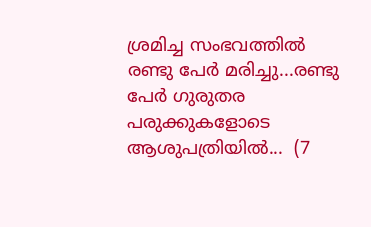ശ്രമിച്ച സംഭവത്തിൽ രണ്ടു പേർ മരിച്ചു...രണ്ടു പേർ ഗുരുതര പരുക്കുകളോടെ ആശുപത്രിയിൽ...  (7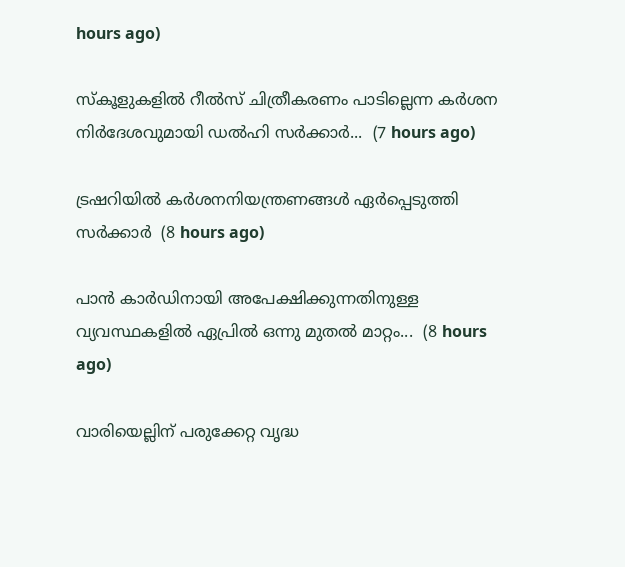hours ago)

സ്‌കൂളുകളിൽ റീൽസ് ചിത്രീകരണം പാടില്ലെന്ന കർശന നിർദേശവുമായി ഡൽഹി സർക്കാർ...  (7 hours ago)

ട്രഷറിയിൽ കർശനനിയന്ത്രണങ്ങൾ ഏർപ്പെടുത്തി സർക്കാർ  (8 hours ago)

പാൻ കാർഡിനായി അപേക്ഷിക്കുന്നതിനുള്ള വ്യവസ്ഥകളിൽ ഏപ്രിൽ ഒന്നു മുതൽ മാറ്റം...  (8 hours ago)

വാരിയെല്ലിന് പരുക്കേറ്റ വൃദ്ധ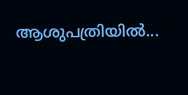ആശുപത്രിയിൽ...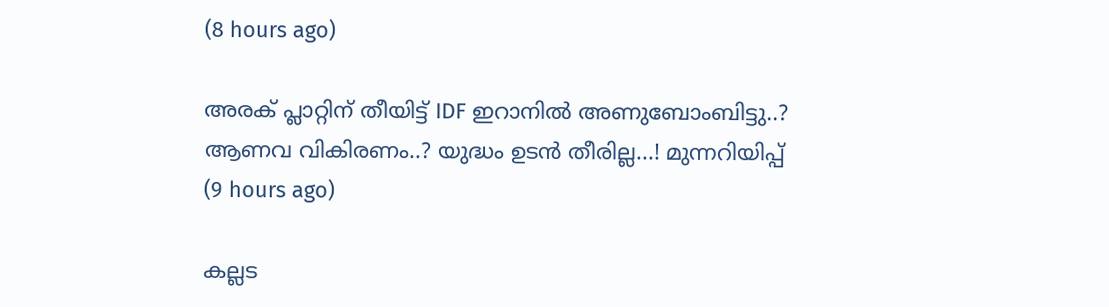(8 hours ago)

അരക് പ്ലാറ്റിന് തീയിട്ട് IDF ഇറാനിൽ അണുബോംബിട്ടു..? ആണവ വികിരണം..? യുദ്ധം ഉടൻ തീരില്ല...! മുന്നറിയിപ്പ്  (9 hours ago)

കല്ലട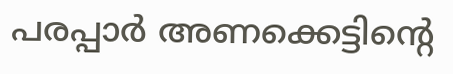പരപ്പാർ അണക്കെട്ടിന്റെ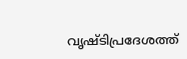വൃഷ്ടിപ്രദേശത്ത്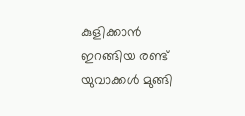കുളിക്കാൻ ഇറങ്ങിയ രണ്ട് യുവാക്കൾ മുങ്ങി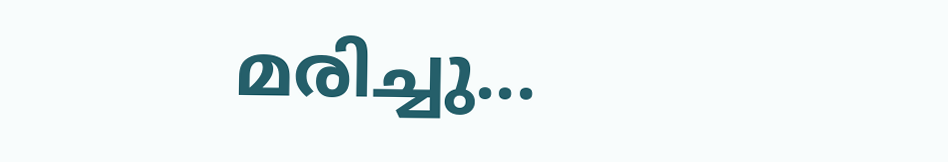മരിച്ചു...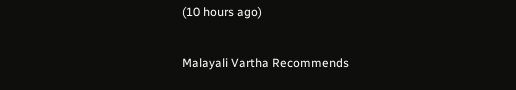(10 hours ago)

Malayali Vartha Recommends